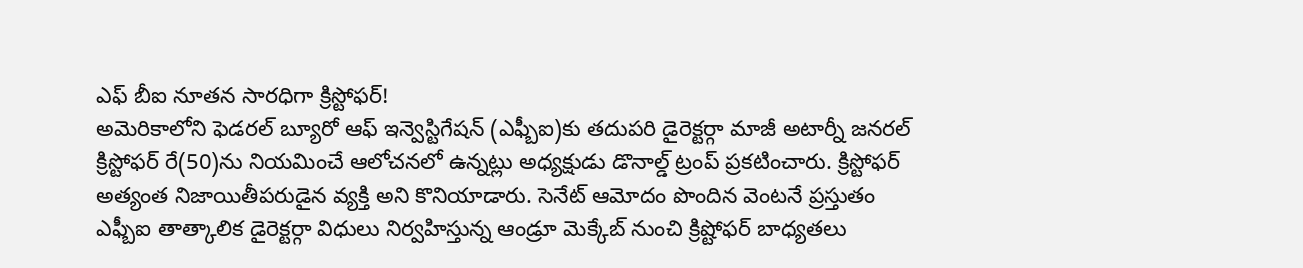ఎఫ్ బీఐ నూతన సారధిగా క్రిస్టోఫర్!
అమెరికాలోని ఫెడరల్ బ్యూరో ఆఫ్ ఇన్వెస్టిగేషన్ (ఎఫ్బీఐ)కు తదుపరి డైరెక్టర్గా మాజీ అటార్నీ జనరల్ క్రిస్టోఫర్ రే(50)ను నియమించే ఆలోచనలో ఉన్నట్లు అధ్యక్షుడు డొనాల్డ్ ట్రంప్ ప్రకటించారు. క్రిస్టోఫర్ అత్యంత నిజాయితీపరుడైన వ్యక్తి అని కొనియాడారు. సెనేట్ ఆమోదం పొందిన వెంటనే ప్రస్తుతం ఎఫ్బీఐ తాత్కాలిక డైరెక్టర్గా విధులు నిర్వహిస్తున్న ఆండ్రూ మెక్కేబ్ నుంచి క్రిష్టోఫర్ బాధ్యతలు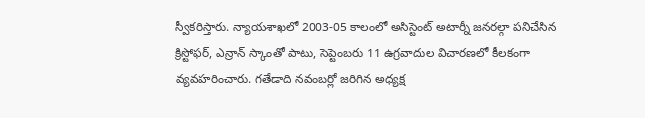స్వీకరిస్తారు. న్యాయశాఖలో 2003-05 కాలంలో అసిస్టెంట్ అటార్నీ జనరల్గా పనిచేసిన క్రిస్టోఫర్, ఎన్రాన్ స్కాంతో పాటు, సెప్టెంబరు 11 ఉగ్రవాదుల విచారణలో కీలకంగా వ్యవహరించారు. గతేడాది నవంబర్లో జరిగిన అధ్యక్ష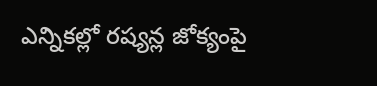ఎన్నికల్లో రష్యన్ల జోక్యంపై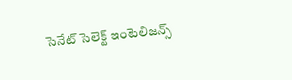సెనేట్ సెలెక్ట్ ఇంటెలిజన్స్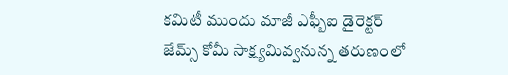కమిటీ ముందు మాజీ ఎఫ్బీఐ డైరెక్టర్ జేమ్స్ కోమీ సాక్ష్యమివ్వనున్న తరుణంలో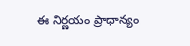ఈ నిర్ణయం ప్రాధాన్యం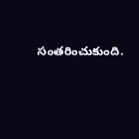సంతరించుకుంది.